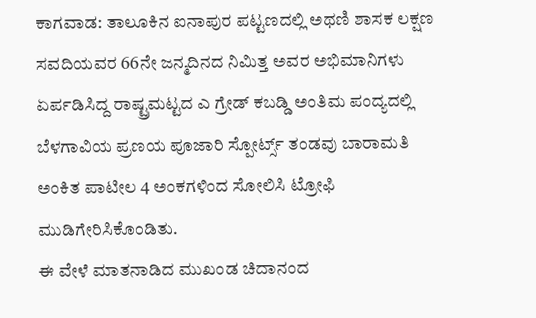ಕಾಗವಾಡ: ತಾಲೂಕಿನ ಐನಾಪುರ ಪಟ್ಟಣದಲ್ಲಿ ಅಥಣಿ ಶಾಸಕ ಲಕ್ಷಣ ಸವದಿಯವರ 66ನೇ ಜನ್ಮದಿನದ ನಿಮಿತ್ತ ಅವರ ಅಭಿಮಾನಿಗಳು ಏರ್ಪಡಿಸಿದ್ದ ರಾಷ್ಟ್ರಮಟ್ಟದ ಎ ಗ್ರೇಡ್ ಕಬಡ್ಡಿ ಅಂತಿಮ ಪಂದ್ಯದಲ್ಲಿ ಬೆಳಗಾವಿಯ ಪ್ರಣಯ ಪೂಜಾರಿ ಸ್ಪೋರ್ಟ್ಸ್ ತಂಡವು ಬಾರಾಮತಿ ಅಂಕಿತ ಪಾಟೀಲ 4 ಅಂಕಗಳಿಂದ ಸೋಲಿಸಿ ಟ್ರೋಫಿ ಮುಡಿಗೇರಿಸಿಕೊಂಡಿತು.
ಈ ವೇಳೆ ಮಾತನಾಡಿದ ಮುಖಂಡ ಚಿದಾನಂದ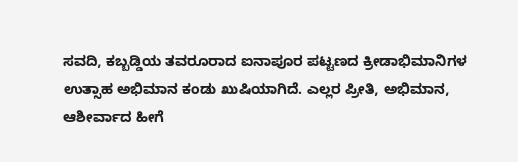ಸವದಿ, ಕಬ್ಬಡ್ಡಿಯ ತವರೂರಾದ ಐನಾಪೂರ ಪಟ್ಟಣದ ಕ್ರೀಡಾಭಿಮಾನಿಗಳ ಉತ್ಸಾಹ ಅಭಿಮಾನ ಕಂಡು ಖುಷಿಯಾಗಿದೆ. ಎಲ್ಲರ ಪ್ರೀತಿ, ಅಭಿಮಾನ, ಆಶೀರ್ವಾದ ಹೀಗೆ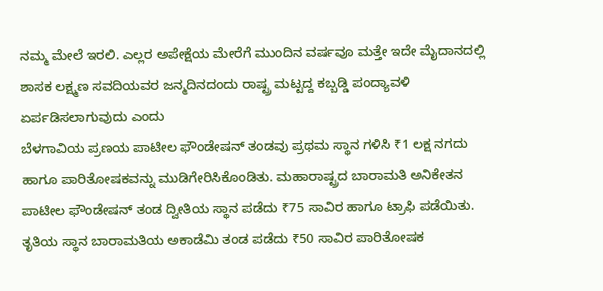ನಮ್ಮ ಮೇಲೆ ಇರಲಿ. ಎಲ್ಲರ ಅಪೇಕ್ಷೆಯ ಮೇರೆಗೆ ಮುಂದಿನ ವರ್ಷವೂ ಮತ್ತೇ ಇದೇ ಮೈದಾನದಲ್ಲಿ ಶಾಸಕ ಲಕ್ಷ್ಮಣ ಸವದಿಯವರ ಜನ್ಮದಿನದಂದು ರಾಷ್ಟ್ರ ಮಟ್ಟದ್ದ ಕಬ್ಬಡ್ಡಿ ಪಂದ್ಯಾವಳಿ ಏರ್ಪಡಿಸಲಾಗುವುದು ಎಂದು
ಬೆಳಗಾವಿಯ ಪ್ರಣಯ ಪಾಟೀಲ ಫೌಂಡೇಷನ್ ತಂಡವು ಪ್ರಥಮ ಸ್ಥಾನ ಗಳಿಸಿ ₹1 ಲಕ್ಷ ನಗದು ಹಾಗೂ ಪಾರಿತೋಷಕವನ್ನು ಮುಡಿಗೇರಿಸಿಕೊಂಡಿತು. ಮಹಾರಾಷ್ಟ್ರದ ಬಾರಾಮತಿ ಅನಿಕೇತನ ಪಾಟೀಲ ಫೌಂಡೇಷನ್ ತಂಡ ದ್ವೀತಿಯ ಸ್ಥಾನ ಪಡೆದು ₹75 ಸಾವಿರ ಹಾಗೂ ಟ್ರಾಫಿ ಪಡೆಯಿತು. ತೃತಿಯ ಸ್ಥಾನ ಬಾರಾಮತಿಯ ಅಕಾಡೆಮಿ ತಂಡ ಪಡೆದು ₹50 ಸಾವಿರ ಪಾರಿತೋಷಕ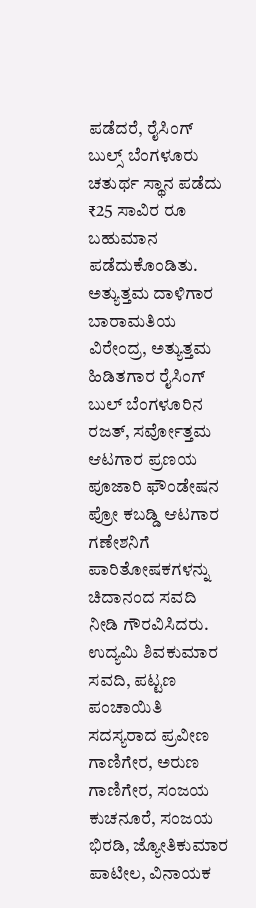ಪಡೆದರೆ, ರೈಸಿಂಗ್ ಬುಲ್ಸ್ ಬೆಂಗಳೂರು ಚತುರ್ಥ ಸ್ಥಾನ ಪಡೆದು ₹25 ಸಾವಿರ ರೂ ಬಹುಮಾನ ಪಡೆದುಕೊಂಡಿತು.
ಅತ್ಯುತ್ತಮ ದಾಳಿಗಾರ ಬಾರಾಮತಿಯ ವಿರೇಂದ್ರ, ಅತ್ಯುತ್ತಮ ಹಿಡಿತಗಾರ ರೈಸಿಂಗ್ ಬುಲ್ ಬೆಂಗಳೂರಿನ ರಜತ್, ಸರ್ವೋತ್ತಮ ಆಟಗಾರ ಪ್ರಣಯ ಪೂಜಾರಿ ಫೌಂಡೇಷನ ಪ್ರೋ ಕಬಡ್ಡಿ ಆಟಗಾರ ಗಣೇಶನಿಗೆ ಪಾರಿತೋಷಕಗಳನ್ನು ಚಿದಾನಂದ ಸವದಿ ನೀಡಿ ಗೌರವಿಸಿದರು.
ಉದ್ಯಮಿ ಶಿವಕುಮಾರ ಸವದಿ, ಪಟ್ಟಣ ಪಂಚಾಯಿತಿ ಸದಸ್ಯರಾದ ಪ್ರವೀಣ ಗಾಣಿಗೇರ, ಅರುಣ ಗಾಣಿಗೇರ, ಸಂಜಯ ಕುಚನೂರೆ, ಸಂಜಯ ಭಿರಡಿ, ಜ್ಯೋತಿಕುಮಾರ ಪಾಟೀಲ, ವಿನಾಯಕ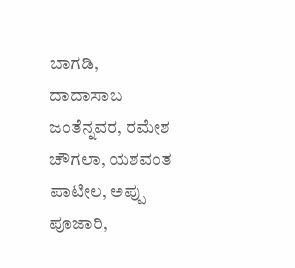ಬಾಗಡಿ, ದಾದಾಸಾಬ ಜಂತೆನ್ನವರ, ರಮೇಶ ಚೌಗಲಾ, ಯಶವಂತ ಪಾಟೀಲ, ಅಪ್ಪು ಪೂಜಾರಿ,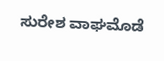ಸುರೇಶ ವಾಘಮೊಡೆ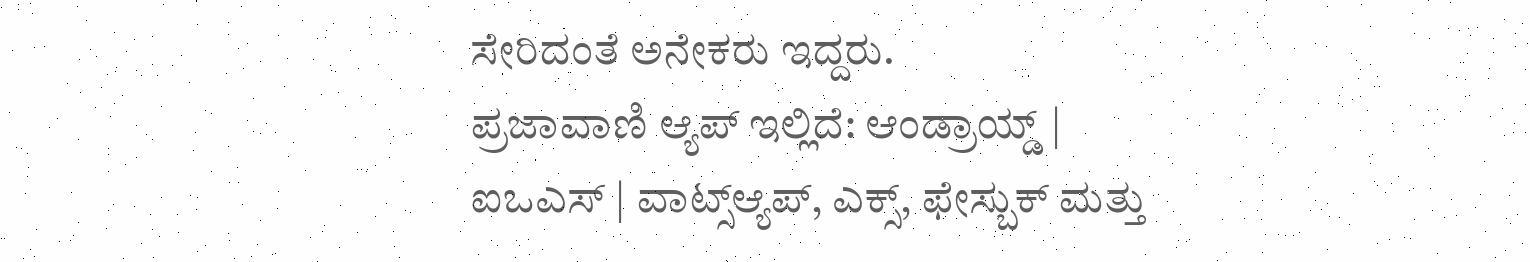ಸೇರಿದಂತೆ ಅನೇಕರು ಇದ್ದರು.
ಪ್ರಜಾವಾಣಿ ಆ್ಯಪ್ ಇಲ್ಲಿದೆ: ಆಂಡ್ರಾಯ್ಡ್ | ಐಒಎಸ್ | ವಾಟ್ಸ್ಆ್ಯಪ್, ಎಕ್ಸ್, ಫೇಸ್ಬುಕ್ ಮತ್ತು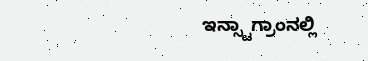ಇನ್ಸ್ಟಾಗ್ರಾಂನಲ್ಲಿ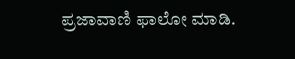ಪ್ರಜಾವಾಣಿ ಫಾಲೋ ಮಾಡಿ.